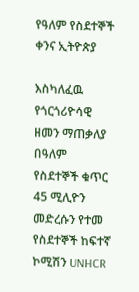የዓለም የስደተኞች ቀንና ኢትዮጵያ

እስካለፈዉ የጎርጎሪዮሳዊ ዘመን ማጠቃለያ በዓለም የስደተኞች ቁጥር 45 ሚሊዮን መድረሱን የተመ የስደተኞች ከፍተኛ ኮሚሽን UNHCR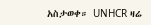አስታወቀ። UNHCR ዛሬ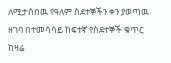ለሚታሰበዉ የዓለም ስደተኞችን ቀን ያወጣዉ ዘገባ በተመሳሳይ ከፍተኛ የስደተኞች ቁጥር ከዛሬ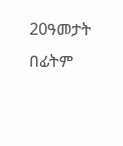20ዓመታት በፊትም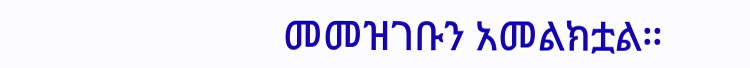መመዝገቡን አመልክቷል።